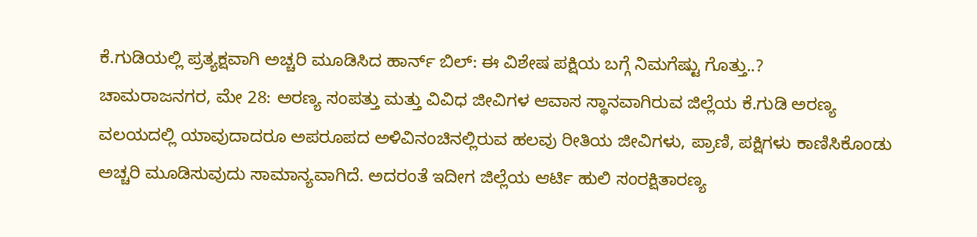ಕೆ.ಗುಡಿಯಲ್ಲಿ ಪ್ರತ್ಯಕ್ಷವಾಗಿ ಅಚ್ಚರಿ ಮೂಡಿಸಿದ ಹಾರ್ನ್ ಬಿಲ್: ಈ ವಿಶೇಷ ಪಕ್ಷಿಯ ಬಗ್ಗೆ ನಿಮಗೆಷ್ಟು ಗೊತ್ತು..?
ಚಾಮರಾಜನಗರ, ಮೇ 28: ಅರಣ್ಯ ಸಂಪತ್ತು ಮತ್ತು ವಿವಿಧ ಜೀವಿಗಳ ಆವಾಸ ಸ್ಥಾನವಾಗಿರುವ ಜಿಲ್ಲೆಯ ಕೆ.ಗುಡಿ ಅರಣ್ಯ ವಲಯದಲ್ಲಿ ಯಾವುದಾದರೂ ಅಪರೂಪದ ಅಳಿವಿನಂಚಿನಲ್ಲಿರುವ ಹಲವು ರೀತಿಯ ಜೀವಿಗಳು, ಪ್ರಾಣಿ, ಪಕ್ಷಿಗಳು ಕಾಣಿಸಿಕೊಂಡು ಅಚ್ಚರಿ ಮೂಡಿಸುವುದು ಸಾಮಾನ್ಯವಾಗಿದೆ. ಅದರಂತೆ ಇದೀಗ ಜಿಲ್ಲೆಯ ಆರ್ಟಿ ಹುಲಿ ಸಂರಕ್ಷಿತಾರಣ್ಯ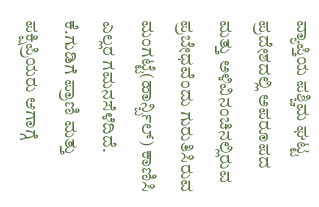ವ್ಯಾಪ್ತಿಯ ಪಶ್ಚಿಮ ಘಟ್ಟ ಪ್ರದೇಶದಲ್ಲಿ ಅಪರೂಪದ ಮತ್ತು ಅಳಿವಿನಂಚಿನಲ್ಲಿರುವ ಪ್ರಬೇಧವೆಂದು ಗುರುತಿಸಿರುವ ಮಂಗಟ್ಟೆ(ಹಾರ್ನ್ಬಿಲ್) ಕಾಣಿಸಿ ಎಲ್ಲರ ಗಮನಸೆಳೆದಿದೆ.
ಕೆ.ಗುಡಿಗೆ ಪ್ರಾಣಿ ಮತ್ತು ಪಕ್ಷಿಪ್ರಿಯರು ಆಗಾಗ್ಗೆ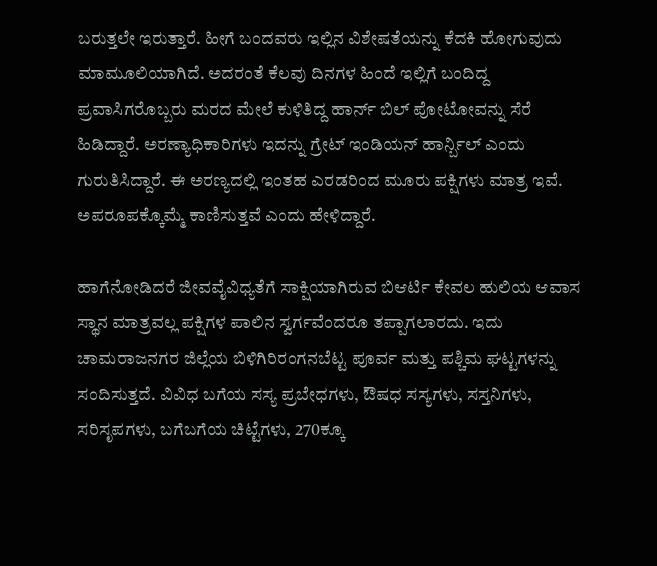ಬರುತ್ತಲೇ ಇರುತ್ತಾರೆ. ಹೀಗೆ ಬಂದವರು ಇಲ್ಲಿನ ವಿಶೇಷತೆಯನ್ನು ಕೆದಕಿ ಹೋಗುವುದು ಮಾಮೂಲಿಯಾಗಿದೆ. ಅದರಂತೆ ಕೆಲವು ದಿನಗಳ ಹಿಂದೆ ಇಲ್ಲಿಗೆ ಬಂದಿದ್ದ ಪ್ರವಾಸಿಗರೊಬ್ಬರು ಮರದ ಮೇಲೆ ಕುಳಿತಿದ್ದ ಹಾರ್ನ್ ಬಿಲ್ ಪೋಟೋವನ್ನು ಸೆರೆ ಹಿಡಿದ್ದಾರೆ. ಅರಣ್ಯಾಧಿಕಾರಿಗಳು ಇದನ್ನು ಗ್ರೇಟ್ ಇಂಡಿಯನ್ ಹಾರ್ನ್ಬಿಲ್ ಎಂದು ಗುರುತಿಸಿದ್ದಾರೆ. ಈ ಅರಣ್ಯದಲ್ಲಿ ಇಂತಹ ಎರಡರಿಂದ ಮೂರು ಪಕ್ಷಿಗಳು ಮಾತ್ರ ಇವೆ. ಅಪರೂಪಕ್ಕೊಮ್ಮೆ ಕಾಣಿಸುತ್ತವೆ ಎಂದು ಹೇಳಿದ್ದಾರೆ.

ಹಾಗೆನೋಡಿದರೆ ಜೀವವೈವಿಧ್ಯತೆಗೆ ಸಾಕ್ಷಿಯಾಗಿರುವ ಬಿಆರ್ಟಿ ಕೇವಲ ಹುಲಿಯ ಆವಾಸ ಸ್ಥಾನ ಮಾತ್ರವಲ್ಲ ಪಕ್ಷಿಗಳ ಪಾಲಿನ ಸ್ವರ್ಗವೆಂದರೂ ತಪ್ಪಾಗಲಾರದು. ಇದು ಚಾಮರಾಜನಗರ ಜಿಲ್ಲೆಯ ಬಿಳಿಗಿರಿರಂಗನಬೆಟ್ಟ ಪೂರ್ವ ಮತ್ತು ಪಶ್ಚಿಮ ಘಟ್ಟಗಳನ್ನು ಸಂದಿಸುತ್ತದೆ. ವಿವಿಧ ಬಗೆಯ ಸಸ್ಯ ಪ್ರಬೇಧಗಳು, ಔಷಧ ಸಸ್ಯಗಳು, ಸಸ್ತನಿಗಳು, ಸರಿಸೃಪಗಳು, ಬಗೆಬಗೆಯ ಚಿಟ್ಟೆಗಳು, 270ಕ್ಕೂ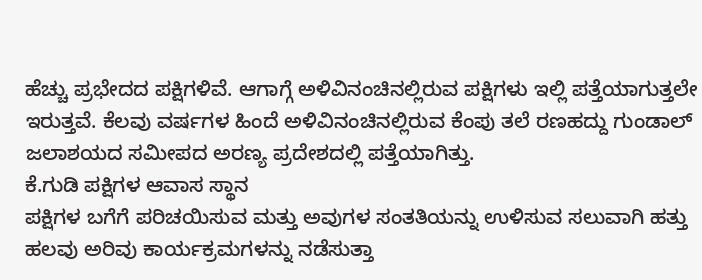ಹೆಚ್ಚು ಪ್ರಭೇದದ ಪಕ್ಷಿಗಳಿವೆ. ಆಗಾಗ್ಗೆ ಅಳಿವಿನಂಚಿನಲ್ಲಿರುವ ಪಕ್ಷಿಗಳು ಇಲ್ಲಿ ಪತ್ತೆಯಾಗುತ್ತಲೇ ಇರುತ್ತವೆ. ಕೆಲವು ವರ್ಷಗಳ ಹಿಂದೆ ಅಳಿವಿನಂಚಿನಲ್ಲಿರುವ ಕೆಂಪು ತಲೆ ರಣಹದ್ದು ಗುಂಡಾಲ್ ಜಲಾಶಯದ ಸಮೀಪದ ಅರಣ್ಯ ಪ್ರದೇಶದಲ್ಲಿ ಪತ್ತೆಯಾಗಿತ್ತು.
ಕೆ.ಗುಡಿ ಪಕ್ಷಿಗಳ ಆವಾಸ ಸ್ಥಾನ
ಪಕ್ಷಿಗಳ ಬಗೆಗೆ ಪರಿಚಯಿಸುವ ಮತ್ತು ಅವುಗಳ ಸಂತತಿಯನ್ನು ಉಳಿಸುವ ಸಲುವಾಗಿ ಹತ್ತು ಹಲವು ಅರಿವು ಕಾರ್ಯಕ್ರಮಗಳನ್ನು ನಡೆಸುತ್ತಾ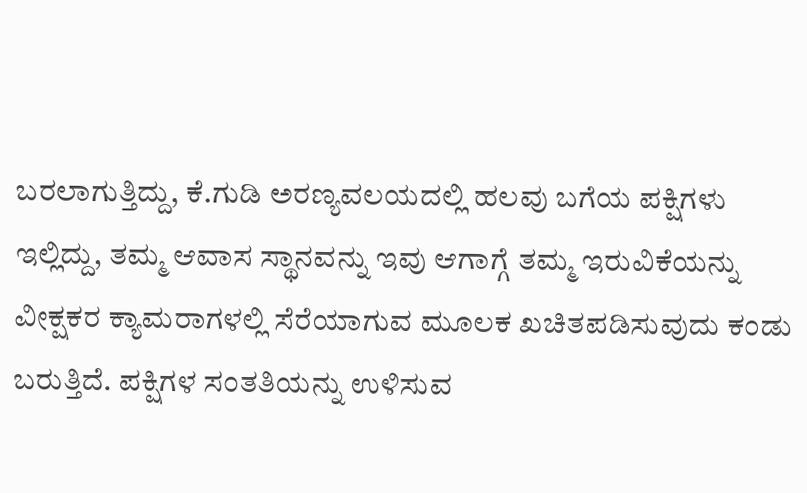ಬರಲಾಗುತ್ತಿದ್ದು, ಕೆ.ಗುಡಿ ಅರಣ್ಯವಲಯದಲ್ಲಿ ಹಲವು ಬಗೆಯ ಪಕ್ಷಿಗಳು ಇಲ್ಲಿದ್ದು, ತಮ್ಮ ಆವಾಸ ಸ್ಥಾನವನ್ನು ಇವು ಆಗಾಗ್ಗೆ ತಮ್ಮ ಇರುವಿಕೆಯನ್ನು ವೀಕ್ಷಕರ ಕ್ಯಾಮರಾಗಳಲ್ಲಿ ಸೆರೆಯಾಗುವ ಮೂಲಕ ಖಚಿತಪಡಿಸುವುದು ಕಂಡು ಬರುತ್ತಿದೆ. ಪಕ್ಷಿಗಳ ಸಂತತಿಯನ್ನು ಉಳಿಸುವ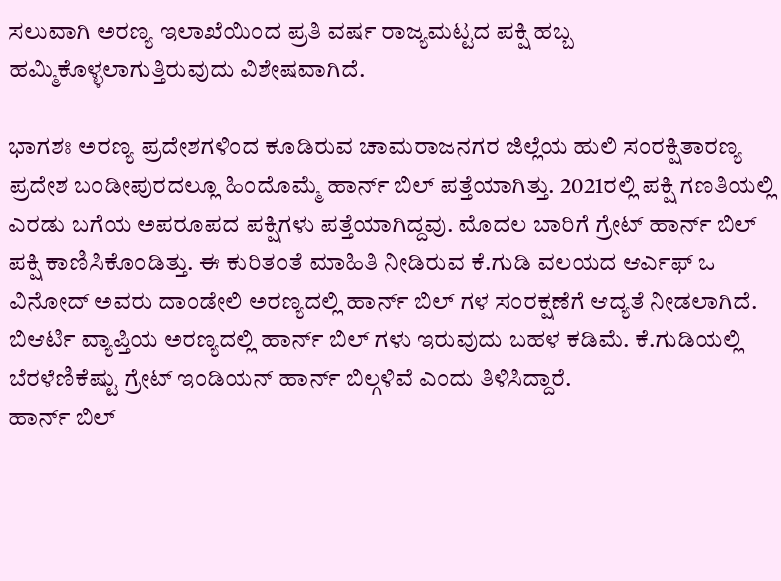ಸಲುವಾಗಿ ಅರಣ್ಯ ಇಲಾಖೆಯಿಂದ ಪ್ರತಿ ವರ್ಷ ರಾಜ್ಯಮಟ್ಟದ ಪಕ್ಷಿ ಹಬ್ಬ ಹಮ್ಮಿಕೊಳ್ಳಲಾಗುತ್ತಿರುವುದು ವಿಶೇಷವಾಗಿದೆ.

ಭಾಗಶಃ ಅರಣ್ಯ ಪ್ರದೇಶಗಳಿಂದ ಕೂಡಿರುವ ಚಾಮರಾಜನಗರ ಜಿಲ್ಲೆಯ ಹುಲಿ ಸಂರಕ್ಷಿತಾರಣ್ಯ ಪ್ರದೇಶ ಬಂಡೀಪುರದಲ್ಲೂ ಹಿಂದೊಮ್ಮೆ ಹಾರ್ನ್ ಬಿಲ್ ಪತ್ತೆಯಾಗಿತ್ತು. 2021ರಲ್ಲಿ ಪಕ್ಷಿ ಗಣತಿಯಲ್ಲಿ ಎರಡು ಬಗೆಯ ಅಪರೂಪದ ಪಕ್ಷಿಗಳು ಪತ್ತೆಯಾಗಿದ್ದವು. ಮೊದಲ ಬಾರಿಗೆ ಗ್ರೇಟ್ ಹಾರ್ನ್ ಬಿಲ್ ಪಕ್ಷಿ ಕಾಣಿಸಿಕೊಂಡಿತ್ತು. ಈ ಕುರಿತಂತೆ ಮಾಹಿತಿ ನೀಡಿರುವ ಕೆ.ಗುಡಿ ವಲಯದ ಆರ್ಎಫ್ ಒ ವಿನೋದ್ ಅವರು ದಾಂಡೇಲಿ ಅರಣ್ಯದಲ್ಲಿ ಹಾರ್ನ್ ಬಿಲ್ ಗಳ ಸಂರಕ್ಷಣೆಗೆ ಆದ್ಯತೆ ನೀಡಲಾಗಿದೆ. ಬಿಆರ್ಟಿ ವ್ಯಾಪ್ತಿಯ ಅರಣ್ಯದಲ್ಲಿ ಹಾರ್ನ್ ಬಿಲ್ ಗಳು ಇರುವುದು ಬಹಳ ಕಡಿಮೆ. ಕೆ.ಗುಡಿಯಲ್ಲಿ ಬೆರಳೆಣಿಕೆಷ್ಟು ಗ್ರೇಟ್ ಇಂಡಿಯನ್ ಹಾರ್ನ್ ಬಿಲ್ಗಳಿವೆ ಎಂದು ತಿಳಿಸಿದ್ದಾರೆ.
ಹಾರ್ನ್ ಬಿಲ್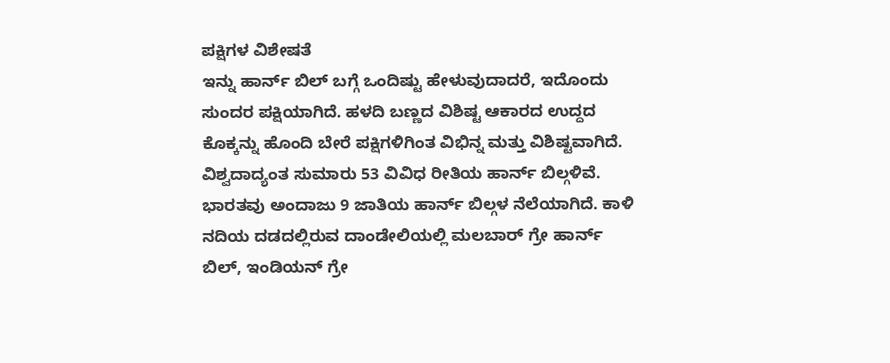ಪಕ್ಷಿಗಳ ವಿಶೇಷತೆ
ಇನ್ನು ಹಾರ್ನ್ ಬಿಲ್ ಬಗ್ಗೆ ಒಂದಿಷ್ಟು ಹೇಳುವುದಾದರೆ, ಇದೊಂದು ಸುಂದರ ಪಕ್ಷಿಯಾಗಿದೆ. ಹಳದಿ ಬಣ್ಣದ ವಿಶಿಷ್ಟ ಆಕಾರದ ಉದ್ದದ ಕೊಕ್ಕನ್ನು ಹೊಂದಿ ಬೇರೆ ಪಕ್ಷಿಗಳಿಗಿಂತ ವಿಭಿನ್ನ ಮತ್ತು ವಿಶಿಷ್ಟವಾಗಿದೆ. ವಿಶ್ವದಾದ್ಯಂತ ಸುಮಾರು 53 ವಿವಿಧ ರೀತಿಯ ಹಾರ್ನ್ ಬಿಲ್ಗಳಿವೆ. ಭಾರತವು ಅಂದಾಜು 9 ಜಾತಿಯ ಹಾರ್ನ್ ಬಿಲ್ಗಳ ನೆಲೆಯಾಗಿದೆ. ಕಾಳಿ ನದಿಯ ದಡದಲ್ಲಿರುವ ದಾಂಡೇಲಿಯಲ್ಲಿ ಮಲಬಾರ್ ಗ್ರೇ ಹಾರ್ನ್ ಬಿಲ್, ಇಂಡಿಯನ್ ಗ್ರೇ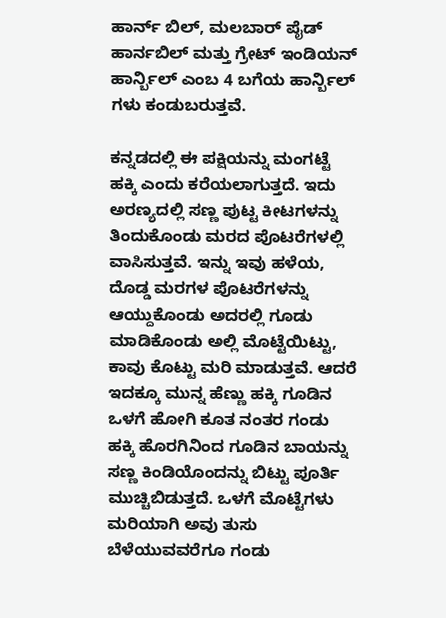ಹಾರ್ನ್ ಬಿಲ್, ಮಲಬಾರ್ ಪೈಡ್ ಹಾರ್ನಬಿಲ್ ಮತ್ತು ಗ್ರೇಟ್ ಇಂಡಿಯನ್ ಹಾರ್ನ್ಬಿಲ್ ಎಂಬ 4 ಬಗೆಯ ಹಾರ್ನ್ಬಿಲ್ ಗಳು ಕಂಡುಬರುತ್ತವೆ.

ಕನ್ನಡದಲ್ಲಿ ಈ ಪಕ್ಷಿಯನ್ನು ಮಂಗಟ್ಟೆ ಹಕ್ಕಿ ಎಂದು ಕರೆಯಲಾಗುತ್ತದೆ. ಇದು ಅರಣ್ಯದಲ್ಲಿ ಸಣ್ಣ ಪುಟ್ಟ ಕೀಟಗಳನ್ನು ತಿಂದುಕೊಂಡು ಮರದ ಪೊಟರೆಗಳಲ್ಲಿ ವಾಸಿಸುತ್ತವೆ. ಇನ್ನು ಇವು ಹಳೆಯ, ದೊಡ್ಡ ಮರಗಳ ಪೊಟರೆಗಳನ್ನು ಆಯ್ದುಕೊಂಡು ಅದರಲ್ಲಿ ಗೂಡು ಮಾಡಿಕೊಂಡು ಅಲ್ಲಿ ಮೊಟ್ಟೆಯಿಟ್ಟು, ಕಾವು ಕೊಟ್ಟು ಮರಿ ಮಾಡುತ್ತವೆ. ಆದರೆ ಇದಕ್ಕೂ ಮುನ್ನ ಹೆಣ್ಣು ಹಕ್ಕಿ ಗೂಡಿನ ಒಳಗೆ ಹೋಗಿ ಕೂತ ನಂತರ ಗಂಡು ಹಕ್ಕಿ ಹೊರಗಿನಿಂದ ಗೂಡಿನ ಬಾಯನ್ನು ಸಣ್ಣ ಕಿಂಡಿಯೊಂದನ್ನು ಬಿಟ್ಟು ಪೂರ್ತಿ ಮುಚ್ಚಿಬಿಡುತ್ತದೆ. ಒಳಗೆ ಮೊಟ್ಟೆಗಳು ಮರಿಯಾಗಿ ಅವು ತುಸು ಬೆಳೆಯುವವರೆಗೂ ಗಂಡು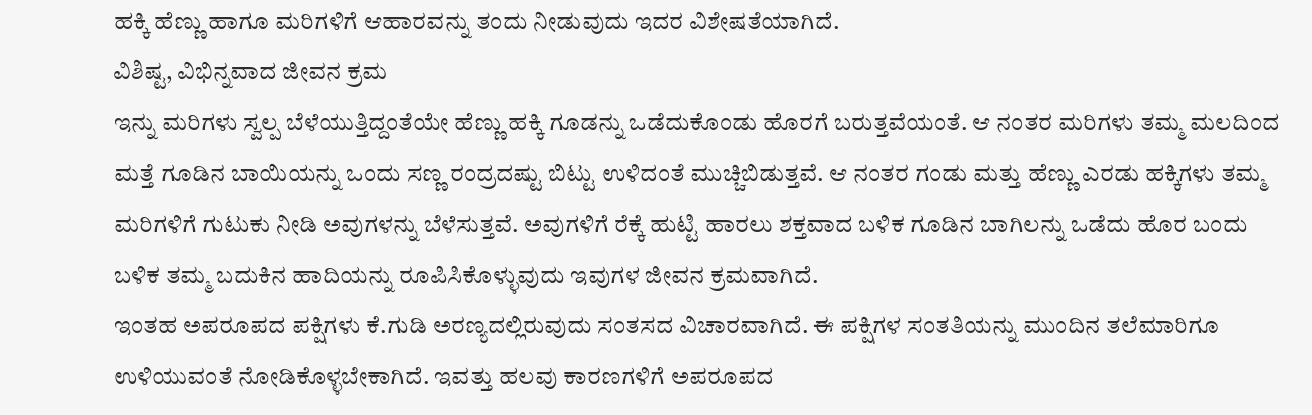ಹಕ್ಕಿ ಹೆಣ್ಣು ಹಾಗೂ ಮರಿಗಳಿಗೆ ಆಹಾರವನ್ನು ತಂದು ನೀಡುವುದು ಇದರ ವಿಶೇಷತೆಯಾಗಿದೆ.
ವಿಶಿಷ್ಟ, ವಿಭಿನ್ನವಾದ ಜೀವನ ಕ್ರಮ
ಇನ್ನು ಮರಿಗಳು ಸ್ವಲ್ಪ ಬೆಳೆಯುತ್ತಿದ್ದಂತೆಯೇ ಹೆಣ್ಣು ಹಕ್ಕಿ ಗೂಡನ್ನು ಒಡೆದುಕೊಂಡು ಹೊರಗೆ ಬರುತ್ತವೆಯಂತೆ. ಆ ನಂತರ ಮರಿಗಳು ತಮ್ಮ ಮಲದಿಂದ ಮತ್ತೆ ಗೂಡಿನ ಬಾಯಿಯನ್ನು ಒಂದು ಸಣ್ಣ ರಂದ್ರದಷ್ಟು ಬಿಟ್ಟು ಉಳಿದಂತೆ ಮುಚ್ಚಿಬಿಡುತ್ತವೆ. ಆ ನಂತರ ಗಂಡು ಮತ್ತು ಹೆಣ್ಣು ಎರಡು ಹಕ್ಕಿಗಳು ತಮ್ಮ ಮರಿಗಳಿಗೆ ಗುಟುಕು ನೀಡಿ ಅವುಗಳನ್ನು ಬೆಳೆಸುತ್ತವೆ. ಅವುಗಳಿಗೆ ರೆಕ್ಕೆ ಹುಟ್ಟಿ ಹಾರಲು ಶಕ್ತವಾದ ಬಳಿಕ ಗೂಡಿನ ಬಾಗಿಲನ್ನು ಒಡೆದು ಹೊರ ಬಂದು ಬಳಿಕ ತಮ್ಮ ಬದುಕಿನ ಹಾದಿಯನ್ನು ರೂಪಿಸಿಕೊಳ್ಳುವುದು ಇವುಗಳ ಜೀವನ ಕ್ರಮವಾಗಿದೆ.
ಇಂತಹ ಅಪರೂಪದ ಪಕ್ಷಿಗಳು ಕೆ.ಗುಡಿ ಅರಣ್ಯದಲ್ಲಿರುವುದು ಸಂತಸದ ವಿಚಾರವಾಗಿದೆ. ಈ ಪಕ್ಷಿಗಳ ಸಂತತಿಯನ್ನು ಮುಂದಿನ ತಲೆಮಾರಿಗೂ ಉಳಿಯುವಂತೆ ನೋಡಿಕೊಳ್ಳಬೇಕಾಗಿದೆ. ಇವತ್ತು ಹಲವು ಕಾರಣಗಳಿಗೆ ಅಪರೂಪದ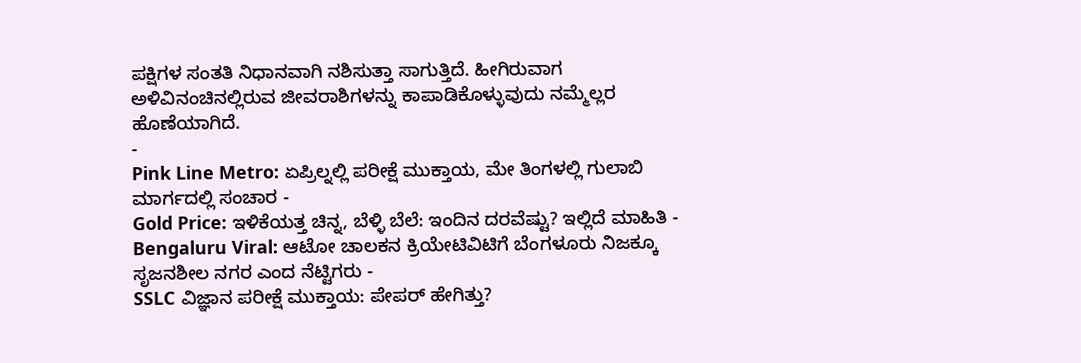ಪಕ್ಷಿಗಳ ಸಂತತಿ ನಿಧಾನವಾಗಿ ನಶಿಸುತ್ತಾ ಸಾಗುತ್ತಿದೆ. ಹೀಗಿರುವಾಗ ಅಳಿವಿನಂಚಿನಲ್ಲಿರುವ ಜೀವರಾಶಿಗಳನ್ನು ಕಾಪಾಡಿಕೊಳ್ಳುವುದು ನಮ್ಮೆಲ್ಲರ ಹೊಣೆಯಾಗಿದೆ.
-
Pink Line Metro: ಏಪ್ರಿಲ್ನಲ್ಲಿ ಪರೀಕ್ಷೆ ಮುಕ್ತಾಯ, ಮೇ ತಿಂಗಳಲ್ಲಿ ಗುಲಾಬಿ ಮಾರ್ಗದಲ್ಲಿ ಸಂಚಾರ -
Gold Price: ಇಳಿಕೆಯತ್ತ ಚಿನ್ನ, ಬೆಳ್ಳಿ ಬೆಲೆ: ಇಂದಿನ ದರವೆಷ್ಟು? ಇಲ್ಲಿದೆ ಮಾಹಿತಿ -
Bengaluru Viral: ಆಟೋ ಚಾಲಕನ ಕ್ರಿಯೇಟಿವಿಟಿಗೆ ಬೆಂಗಳೂರು ನಿಜಕ್ಕೂ ಸೃಜನಶೀಲ ನಗರ ಎಂದ ನೆಟ್ಟಿಗರು -
SSLC ವಿಜ್ಞಾನ ಪರೀಕ್ಷೆ ಮುಕ್ತಾಯ: ಪೇಪರ್ ಹೇಗಿತ್ತು?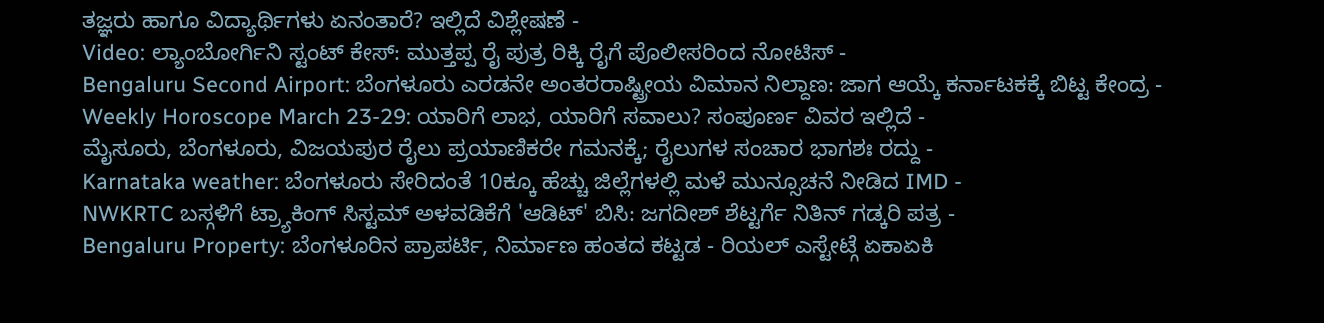ತಜ್ಞರು ಹಾಗೂ ವಿದ್ಯಾರ್ಥಿಗಳು ಏನಂತಾರೆ? ಇಲ್ಲಿದೆ ವಿಶ್ಲೇಷಣೆ -
Video: ಲ್ಯಾಂಬೋರ್ಗಿನಿ ಸ್ಟಂಟ್ ಕೇಸ್: ಮುತ್ತಪ್ಪ ರೈ ಪುತ್ರ ರಿಕ್ಕಿ ರೈಗೆ ಪೊಲೀಸರಿಂದ ನೋಟಿಸ್ -
Bengaluru Second Airport: ಬೆಂಗಳೂರು ಎರಡನೇ ಅಂತರರಾಷ್ಟ್ರೀಯ ವಿಮಾನ ನಿಲ್ದಾಣ: ಜಾಗ ಆಯ್ಕೆ ಕರ್ನಾಟಕಕ್ಕೆ ಬಿಟ್ಟ ಕೇಂದ್ರ -
Weekly Horoscope March 23-29: ಯಾರಿಗೆ ಲಾಭ, ಯಾರಿಗೆ ಸವಾಲು? ಸಂಪೂರ್ಣ ವಿವರ ಇಲ್ಲಿದೆ -
ಮೈಸೂರು, ಬೆಂಗಳೂರು, ವಿಜಯಪುರ ರೈಲು ಪ್ರಯಾಣಿಕರೇ ಗಮನಕ್ಕೆ; ರೈಲುಗಳ ಸಂಚಾರ ಭಾಗಶಃ ರದ್ದು -
Karnataka weather: ಬೆಂಗಳೂರು ಸೇರಿದಂತೆ 10ಕ್ಕೂ ಹೆಚ್ಚು ಜಿಲ್ಲೆಗಳಲ್ಲಿ ಮಳೆ ಮುನ್ಸೂಚನೆ ನೀಡಿದ IMD -
NWKRTC ಬಸ್ಗಳಿಗೆ ಟ್ರ್ಯಾಕಿಂಗ್ ಸಿಸ್ಟಮ್ ಅಳವಡಿಕೆಗೆ 'ಆಡಿಟ್' ಬಿಸಿ: ಜಗದೀಶ್ ಶೆಟ್ಟರ್ಗೆ ನಿತಿನ್ ಗಡ್ಕರಿ ಪತ್ರ -
Bengaluru Property: ಬೆಂಗಳೂರಿನ ಪ್ರಾಪರ್ಟಿ, ನಿರ್ಮಾಣ ಹಂತದ ಕಟ್ಟಡ - ರಿಯಲ್ ಎಸ್ಟೇಟ್ಗೆ ಏಕಾಏಕಿ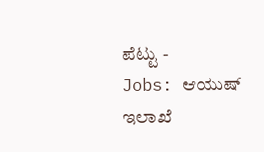ಪೆಟ್ಟು -
Jobs: ಆಯುಷ್ ಇಲಾಖೆ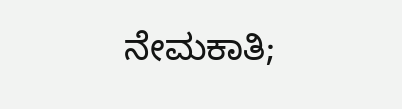ನೇಮಕಾತಿ;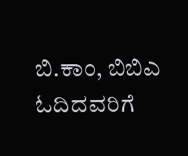ಬಿ.ಕಾಂ, ಬಿಬಿಎ ಓದಿದವರಿಗೆ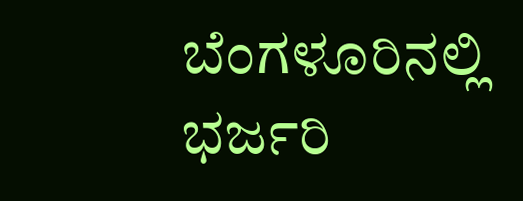ಬೆಂಗಳೂರಿನಲ್ಲಿ ಭರ್ಜರಿ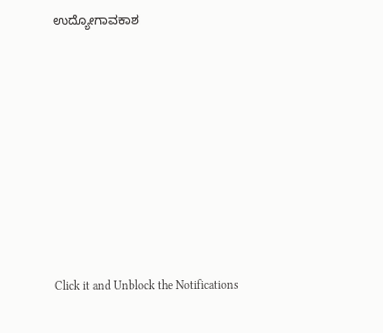ಉದ್ಯೋಗಾವಕಾಶ












Click it and Unblock the Notifications